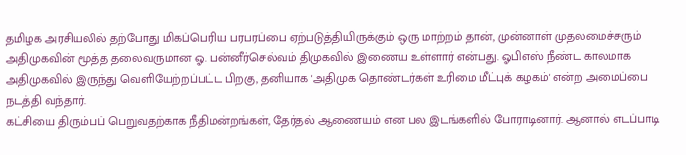தமிழக அரசியலில் தற்போது மிகப்பெரிய பரபரப்பை ஏற்படுத்தியிருக்கும் ஒரு மாற்றம் தான், முன்னாள் முதலமைச்சரும் அதிமுகவின் மூத்த தலைவருமான ஓ. பன்னீர்செல்வம் திமுகவில் இணைய உள்ளார் என்பது. ஓபிஎஸ் நீண்ட காலமாக அதிமுகவில் இருந்து வெளியேற்றப்பட்ட பிறகு, தனியாக 'அதிமுக தொண்டர்கள் உரிமை மீட்புக் கழகம்' என்ற அமைப்பை நடத்தி வந்தார்.
கட்சியை திரும்பப் பெறுவதற்காக நீதிமன்றங்கள், தேர்தல் ஆணையம் என பல இடங்களில் போராடினார். ஆனால் எடப்பாடி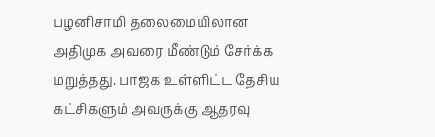பழனிசாமி தலைமையிலான அதிமுக அவரை மீண்டும் சேர்க்க மறுத்தது. பாஜக உள்ளிட்ட தேசிய கட்சிகளும் அவருக்கு ஆதரவு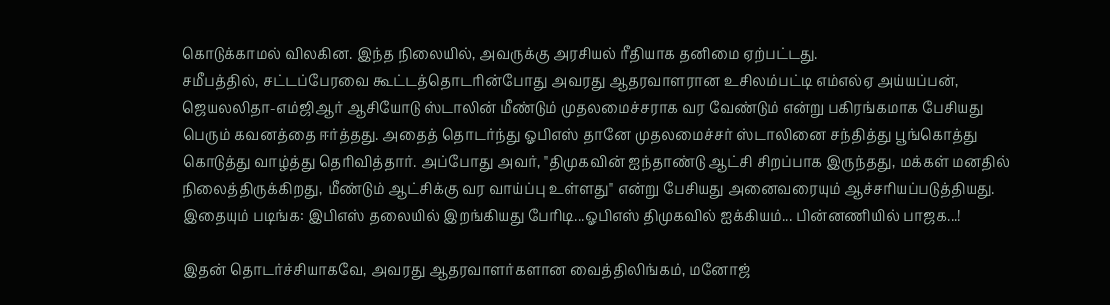கொடுக்காமல் விலகின. இந்த நிலையில், அவருக்கு அரசியல் ரீதியாக தனிமை ஏற்பட்டது.
சமீபத்தில், சட்டப்பேரவை கூட்டத்தொடரின்போது அவரது ஆதரவாளரான உசிலம்பட்டி எம்எல்ஏ அய்யப்பன், ஜெயலலிதா-எம்ஜிஆர் ஆசியோடு ஸ்டாலின் மீண்டும் முதலமைச்சராக வர வேண்டும் என்று பகிரங்கமாக பேசியது பெரும் கவனத்தை ஈர்த்தது. அதைத் தொடர்ந்து ஓபிஎஸ் தானே முதலமைச்சர் ஸ்டாலினை சந்தித்து பூங்கொத்து கொடுத்து வாழ்த்து தெரிவித்தார். அப்போது அவர், "திமுகவின் ஐந்தாண்டு ஆட்சி சிறப்பாக இருந்தது, மக்கள் மனதில் நிலைத்திருக்கிறது, மீண்டும் ஆட்சிக்கு வர வாய்ப்பு உள்ளது" என்று பேசியது அனைவரையும் ஆச்சரியப்படுத்தியது.
இதையும் படிங்க: இபிஎஸ் தலையில் இறங்கியது பேரிடி...ஓபிஎஸ் திமுகவில் ஐக்கியம்... பின்னணியில் பாஜக...!

இதன் தொடர்ச்சியாகவே, அவரது ஆதரவாளர்களான வைத்திலிங்கம், மனோஜ்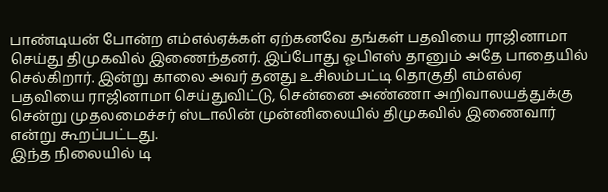பாண்டியன் போன்ற எம்எல்ஏக்கள் ஏற்கனவே தங்கள் பதவியை ராஜினாமா செய்து திமுகவில் இணைந்தனர். இப்போது ஓபிஎஸ் தானும் அதே பாதையில் செல்கிறார். இன்று காலை அவர் தனது உசிலம்பட்டி தொகுதி எம்எல்ஏ பதவியை ராஜினாமா செய்துவிட்டு, சென்னை அண்ணா அறிவாலயத்துக்கு சென்று முதலமைச்சர் ஸ்டாலின் முன்னிலையில் திமுகவில் இணைவார் என்று கூறப்பட்டது.
இந்த நிலையில் டி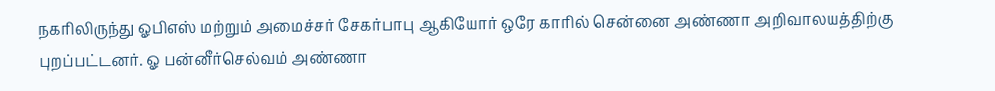நகரிலிருந்து ஓபிஎஸ் மற்றும் அமைச்சர் சேகர்பாபு ஆகியோர் ஒரே காரில் சென்னை அண்ணா அறிவாலயத்திற்கு புறப்பட்டனர். ஓ பன்னீர்செல்வம் அண்ணா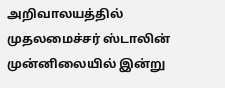அறிவாலயத்தில் முதலமைச்சர் ஸ்டாலின் முன்னிலையில் இன்று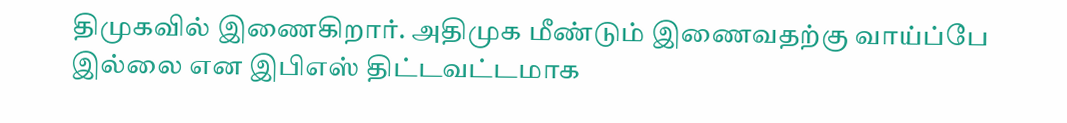திமுகவில் இணைகிறார். அதிமுக மீண்டும் இணைவதற்கு வாய்ப்பே இல்லை என இபிஎஸ் திட்டவட்டமாக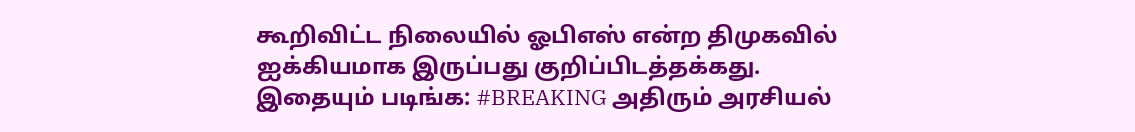கூறிவிட்ட நிலையில் ஓபிஎஸ் என்ற திமுகவில் ஐக்கியமாக இருப்பது குறிப்பிடத்தக்கது.
இதையும் படிங்க: #BREAKING அதிரும் அரசியல்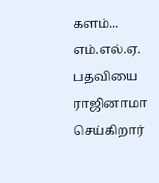களம்... எம்.எல்.ஏ. பதவியை ராஜினாமா செய்கிறார்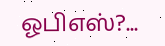ஓபிஎஸ்?...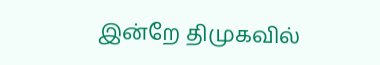இன்றே திமுகவில்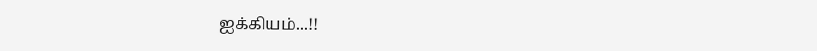ஐக்கியம்...!!